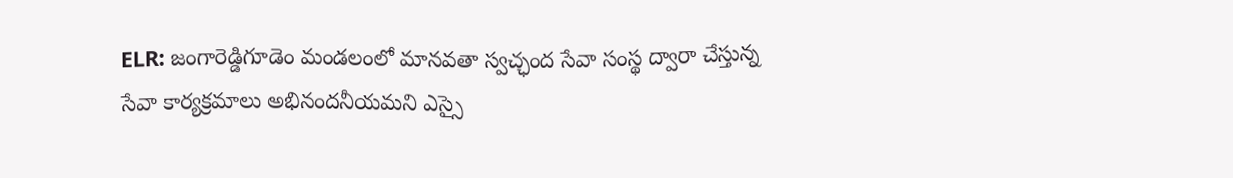ELR: జంగారెడ్డిగూడెం మండలంలో మానవతా స్వచ్ఛంద సేవా సంస్థ ద్వారా చేస్తున్న సేవా కార్యక్రమాలు అభినందనీయమని ఎస్సై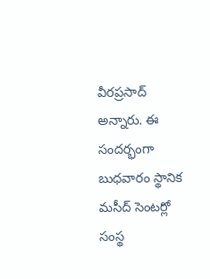వీరప్రసాద్ అన్నారు. ఈ సందర్భంగా బుధవారం స్థానిక మసీద్ సెంటర్లో సంస్థ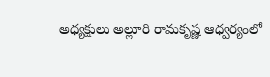అధ్యక్షులు అల్లూరి రామకృష్ణ ఆధ్వర్యంలో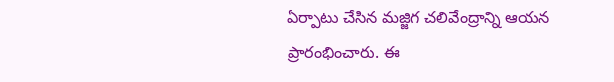ఏర్పాటు చేసిన మజ్జిగ చలివేంద్రాన్ని ఆయన ప్రారంభించారు. ఈ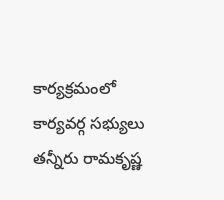కార్యక్రమంలో కార్యవర్గ సభ్యులు తన్నీరు రామకృష్ణ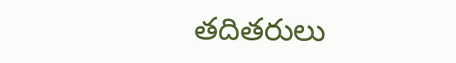తదితరులు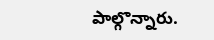పాల్గొన్నారు.